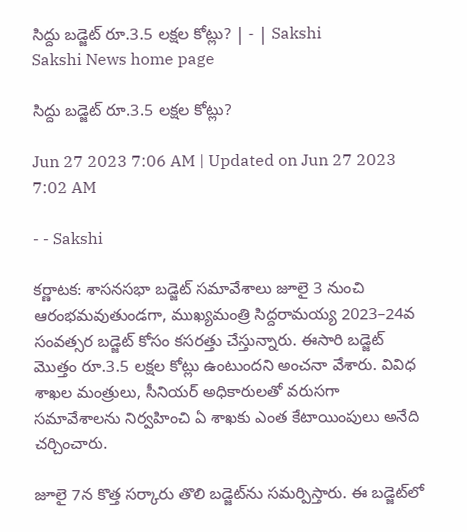సిద్దు బడ్జెట్‌ రూ.3.5 లక్షల కోట్లు? | - | Sakshi
Sakshi News home page

సిద్దు బడ్జెట్‌ రూ.3.5 లక్షల కోట్లు?

Jun 27 2023 7:06 AM | Updated on Jun 27 2023 7:02 AM

- - Sakshi

కర్ణాటక: శాసనసభా బడ్జెట్‌ సమావేశాలు జూలై 3 నుంచి ఆరంభమవుతుండగా, ముఖ్యమంత్రి సిద్దరామయ్య 2023–24వ సంవత్సర బడ్జెట్‌ కోసం కసరత్తు చేస్తున్నారు. ఈసారి బడ్జెట్‌ మొత్తం రూ.3.5 లక్షల కోట్లు ఉంటుందని అంచనా వేశారు. వివిధ శాఖల మంత్రులు, సీనియర్‌ అధికారులతో వరుసగా సమావేశాలను నిర్వహించి ఏ శాఖకు ఎంత కేటాయింపులు అనేది చర్చించారు.

జూలై 7న కొత్త సర్కారు తొలి బడ్జెట్‌ను సమర్పిస్తారు. ఈ బడ్జెట్‌లో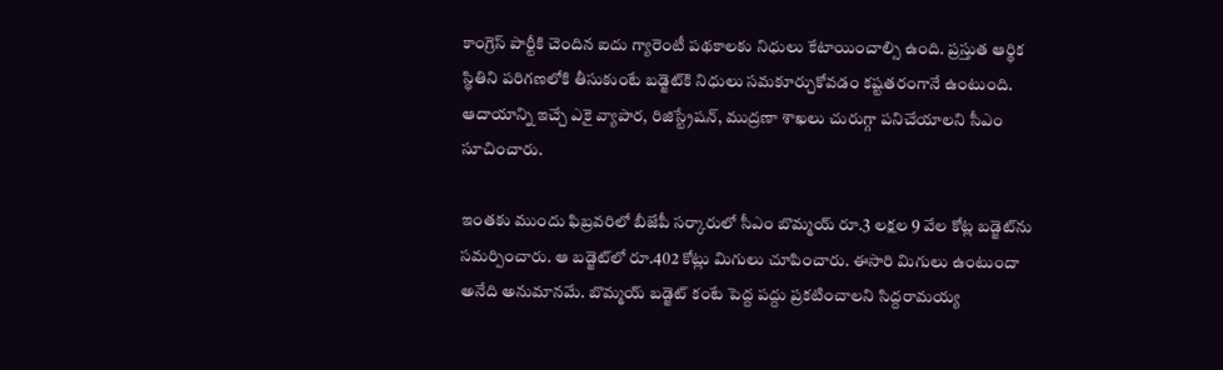కాంగ్రెస్‌ పార్టీకి చెందిన ఐదు గ్యారెంటీ పథకాలకు నిధులు కేటాయించాల్సి ఉంది. ప్రస్తుత ఆర్థిక స్థితిని పరిగణలోకి తీసుకుంటే బడ్జెట్‌కి నిధులు సమకూర్చుకోవడం కష్టతరంగానే ఉంటుంది. ఆదాయాన్ని ఇచ్చే ఎకై వ్యాపార, రిజిస్ట్రేషన్‌, ముద్రణా శాఖలు చురుగ్గా పనిచేయాలని సీఎం సూచించారు.

ఇంతకు ముందు ఫిబ్రవరిలో బీజేపీ సర్కారులో సీఎం బొమ్మయ్‌ రూ.3 లక్షల 9 వేల కోట్ల బడ్జెట్‌ను సమర్పించారు. ఆ బడ్జెట్‌లో రూ.402 కోట్లు మిగులు చూపించారు. ఈసారి మిగులు ఉంటుందా అనేది అనుమానమే. బొమ్మయ్‌ బడ్జెట్‌ కంటే పెద్ద పద్దు ప్రకటించాలని సిద్దరామయ్య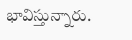భావిస్తున్నారు.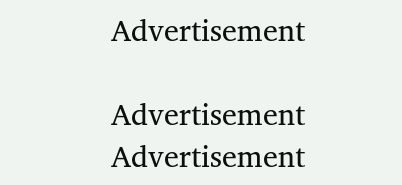Advertisement

Advertisement
Advertisement